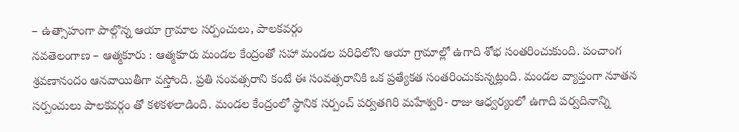– ఉత్సాహంగా పాల్గొన్న ఆయా గ్రామాల సర్పంచులు, పాలకవర్గం
నవతెలంగాణ – ఆత్మకూరు : ఆత్మకూరు మండల కేంద్రంతో సహా మండల పరిధిలోని ఆయా గ్రామాల్లో ఉగాది శోభ సంతరించుకుంది. పంచాంగ శ్రవణానందం ఆనవాయితీగా వస్తోంది. ప్రతి సంవత్సరాని కంటే ఈ సంవత్సరానికి ఒక ప్రత్యేకత సంతరించుకున్నట్లంది. మండల వ్యాప్తంగా నూతన సర్పంచులు పాలకవర్గం తో కళకళలాడింది. మండల కేంద్రంలో స్థానిక సర్పంచ్ పర్వతగిరి మహేశ్వరి- రాజు ఆధ్వర్యంలో ఉగాది పర్వదినాన్ని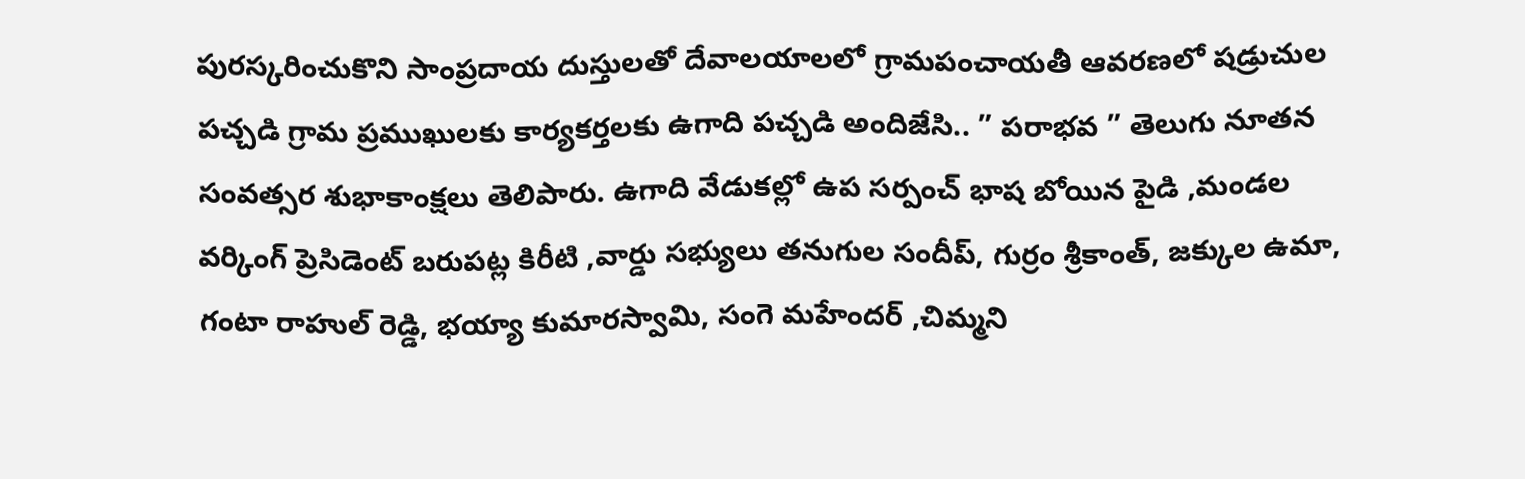పురస్కరించుకొని సాంప్రదాయ దుస్తులతో దేవాలయాలలో గ్రామపంచాయతీ ఆవరణలో షడ్రుచుల పచ్చడి గ్రామ ప్రముఖులకు కార్యకర్తలకు ఉగాది పచ్చడి అందిజేసి.. ” పరాభవ ” తెలుగు నూతన సంవత్సర శుభాకాంక్షలు తెలిపారు. ఉగాది వేడుకల్లో ఉప సర్పంచ్ భాష బోయిన పైడి ,మండల వర్కింగ్ ప్రెసిడెంట్ బరుపట్ల కిరీటి ,వార్డు సభ్యులు తనుగుల సందీప్, గుర్రం శ్రీకాంత్, జక్కుల ఉమా, గంటా రాహుల్ రెడ్డి, భయ్యా కుమారస్వామి, సంగె మహేందర్ ,చిమ్మని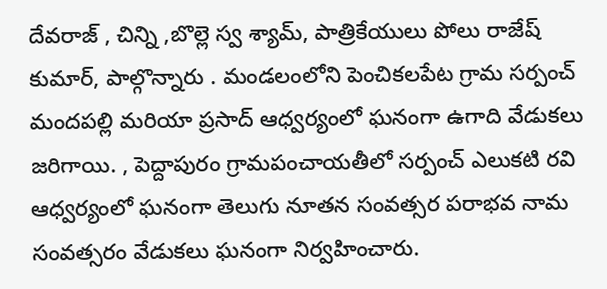దేవరాజ్ , చిన్ని ,బొల్లె స్వ శ్యామ్, పాత్రికేయులు పోలు రాజేష్ కుమార్, పాల్గొన్నారు . మండలంలోని పెంచికలపేట గ్రామ సర్పంచ్ మందపల్లి మరియా ప్రసాద్ ఆధ్వర్యంలో ఘనంగా ఉగాది వేడుకలు జరిగాయి. , పెద్దాపురం గ్రామపంచాయతీలో సర్పంచ్ ఎలుకటి రవి ఆధ్వర్యంలో ఘనంగా తెలుగు నూతన సంవత్సర పరాభవ నామ సంవత్సరం వేడుకలు ఘనంగా నిర్వహించారు.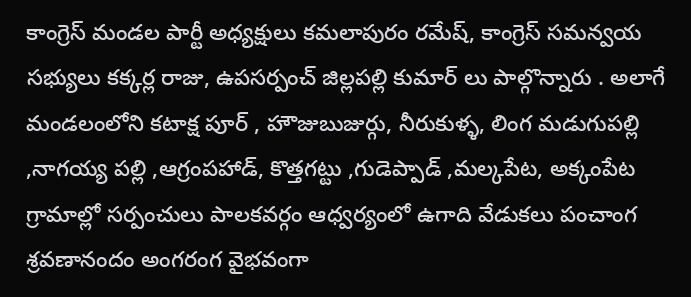కాంగ్రెస్ మండల పార్టీ అధ్యక్షులు కమలాపురం రమేష్, కాంగ్రెస్ సమన్వయ సభ్యులు కక్కర్ల రాజు, ఉపసర్పంచ్ జిల్లపల్లి కుమార్ లు పాల్గొన్నారు . అలాగే మండలంలోని కటాక్ష పూర్ , హౌజుబుజుర్గు, నీరుకుళ్ళ, లింగ మడుగుపల్లి ,నాగయ్య పల్లి ,ఆగ్రంపహాడ్, కొత్తగట్టు ,గుడెప్పాడ్ ,మల్కపేట, అక్కంపేట గ్రామాల్లో సర్పంచులు పాలకవర్గం ఆధ్వర్యంలో ఉగాది వేడుకలు పంచాంగ శ్రవణానందం అంగరంగ వైభవంగా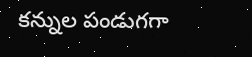కన్నుల పండుగగా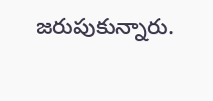జరుపుకున్నారు.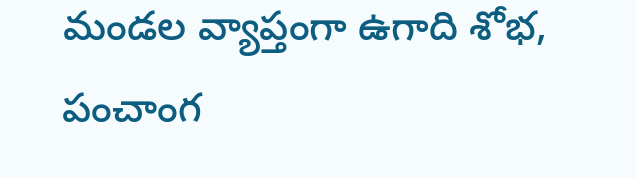మండల వ్యాప్తంగా ఉగాది శోభ, పంచాంగ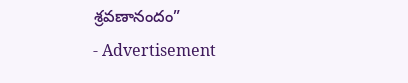శ్రవణానందం”
- Advertisement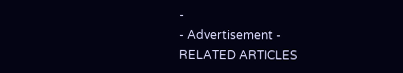-
- Advertisement -
RELATED ARTICLES